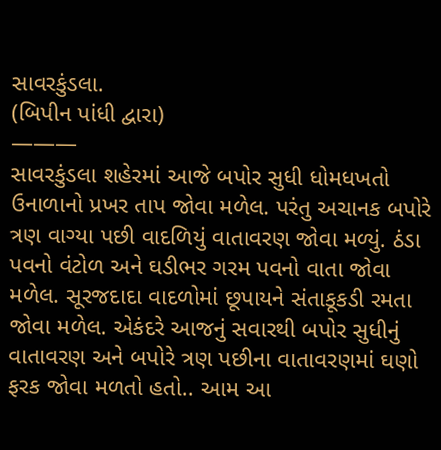સાવરકુંડલા.
(બિપીન પાંધી દ્વારા)
———
સાવરકુંડલા શહેરમાં આજે બપોર સુધી ધોમધખતો ઉનાળાનો પ્રખર તાપ જોવા મળેલ. પરંતુ અચાનક બપોરે ત્રણ વાગ્યા પછી વાદળિયું વાતાવરણ જોવા મળ્યું. ઠંડા પવનો વંટોળ અને ઘડીભર ગરમ પવનો વાતા જોવા મળેલ. સૂરજદાદા વાદળોમાં છૂપાયને સંતાકૂકડી રમતા જોવા મળેલ. એકંદરે આજનું સવારથી બપોર સુધીનું વાતાવરણ અને બપોરે ત્રણ પછીના વાતાવરણમાં ઘણો ફરક જોવા મળતો હતો.. આમ આ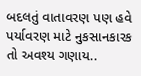બદલતું વાતાવરણ પણ હવે પર્યાવરણ માટે નુકસાનકારક તો અવશ્ય ગણાય..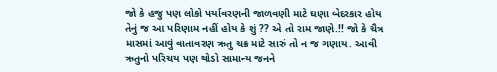જો કે હજુ પણ લોકો પર્યાવરણની જાળવણી માટે ઘણા બેદરકાર હોય તેનું જ આ પરિણામ નહીં હોય કે શું ?? એ તો રામ જાણે.!! જો કે ચૈત્ર માસમાં આવું વાતાવરણ ઋતુ ચક્ર માટે સારું તો ન જ ગણાય. આવી ઋતુનો પરિચય પણ થોડો સામાન્ય જનને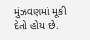મુંઝવણમાં મૂકી દેતો હોય છે.